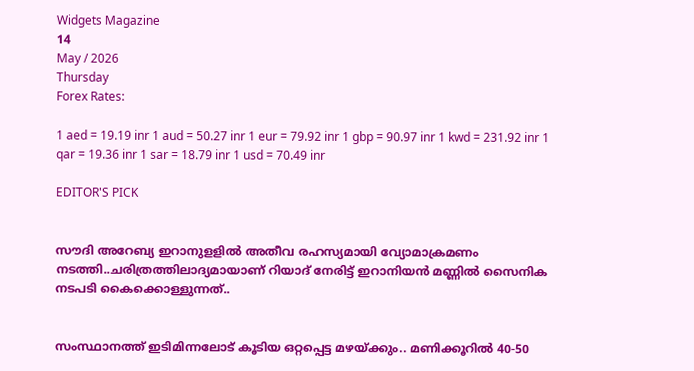Widgets Magazine
14
May / 2026
Thursday
Forex Rates:

1 aed = 19.19 inr 1 aud = 50.27 inr 1 eur = 79.92 inr 1 gbp = 90.97 inr 1 kwd = 231.92 inr 1 qar = 19.36 inr 1 sar = 18.79 inr 1 usd = 70.49 inr

EDITOR'S PICK


സൗദി അറേബ്യ ഇറാനുളളിൽ അതീവ രഹസ്യമായി വ്യോമാക്രമണം നടത്തി..ചരിത്രത്തിലാദ്യമായാണ് റിയാദ് നേരിട്ട് ഇറാനിയൻ മണ്ണിൽ സൈനിക നടപടി കൈക്കൊള്ളുന്നത്..


സംസ്ഥാനത്ത് ഇടിമിന്നലോട് കൂടിയ ഒറ്റപ്പെട്ട മഴയ്ക്കും.. മണിക്കൂറിൽ 40-50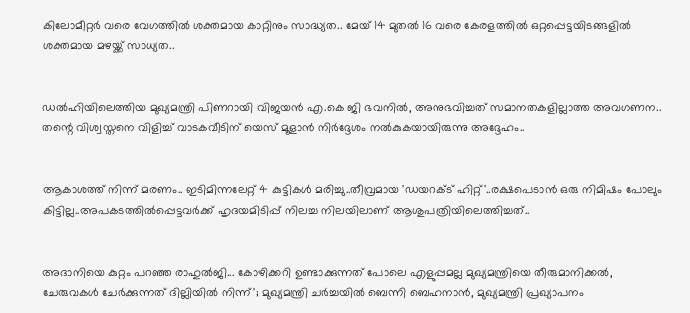കിലോമീറ്റർ വരെ വേഗത്തിൽ ശക്തമായ കാറ്റിനും സാദ്ധ്യത.. മേയ് 14 മുതൽ 16 വരെ കേരളത്തിൽ ഒറ്റപ്പെട്ടയിടങ്ങളിൽ ശക്തമായ മഴയ്ക്ക് സാധ്യത..


ഡൽഹിയിലെത്തിയ മുഖ്യമന്ത്രി പിണറായി വിജയൻ എ.കെ ജി ഭവനിൽ, അനുഭവിച്ചത് സമാനതകളില്ലാത്ത അവഗണന.. തന്റെ വിശ്വസ്തനെ വിളിച്ച് വാടകവീടിന് യെസ് മൂളാൻ നിർദ്ദേശം നൽകുകയായിരുന്നു അദ്ദേഹം..


ആകാശത്ത് നിന്ന് മരണം.. ഇടിമിന്നലേറ്റ് 4 കുട്ടികൾ മരിച്ചു..തീവ്രമായ 'ഡയറക്ട് ഹിറ്റ്'..രക്ഷപെടാൻ ഒരു നിമിഷം പോലും കിട്ടില്ല..അപകടത്തില്‍പ്പെട്ടവര്‍ക്ക് ഹൃദയമിടിപ്പ് നിലച്ച നിലയിലാണ് ആശുപത്രിയിലെത്തിച്ചത്..


അദാനിയെ കുറ്റം പറഞ്ഞ രാഹുൽജി... കോഴിക്കറി ഉണ്ടാക്കുന്നത് പോലെ എളുപ്പമല്ല മുഖ്യമന്ത്രിയെ തീരുമാനിക്കൽ, ചേരുവകൾ ചേർക്കുന്നത് ദില്ലിയിൽ നിന്ന്'; മുഖ്യമന്ത്രി ചർച്ചയിൽ ബെന്നി ബെഹനാൻ, മുഖ്യമന്ത്രി പ്രഖ്യാപനം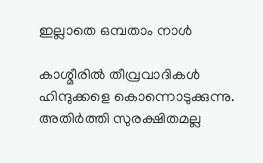ഇല്ലാതെ ഒമ്പതാം നാൾ

കാശ്മീരില്‍ തീവ്രവാദികള്‍ ഹിന്ദുക്കളെ കൊന്നൊടുക്കുന്നു. അതിര്‍ത്തി സുരക്ഷിതമല്ല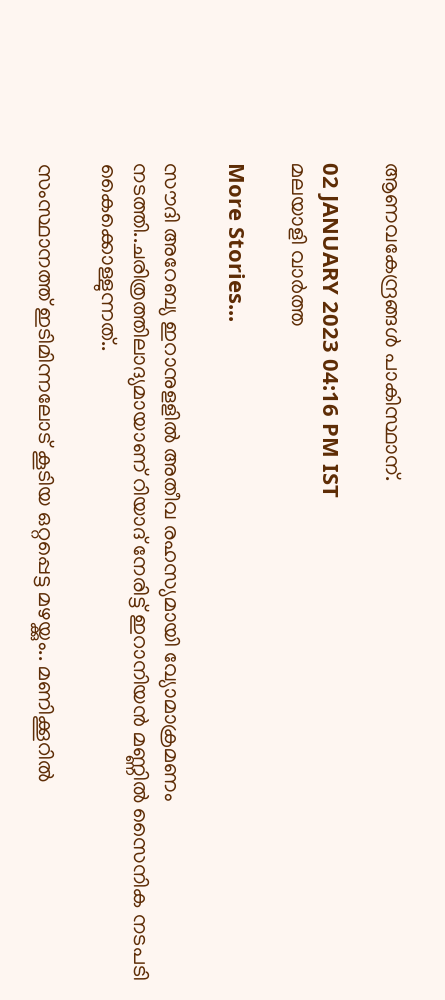ആണവകേന്ദ്രങ്ങള്‍ പാകിസ്ഥാന്.

02 JANUARY 2023 04:16 PM IST
മലയാളി വാര്‍ത്ത

More Stories...

സൗദി അറേബ്യ ഇറാനുളളിൽ അതീവ രഹസ്യമായി വ്യോമാക്രമണം നടത്തി..ചരിത്രത്തിലാദ്യമായാണ് റിയാദ് നേരിട്ട് ഇറാനിയൻ മണ്ണിൽ സൈനിക നടപടി കൈക്കൊള്ളുന്നത്..

സംസ്ഥാനത്ത് ഇടിമിന്നലോട് കൂടിയ ഒറ്റപ്പെട്ട മഴയ്ക്കും.. മണിക്കൂറിൽ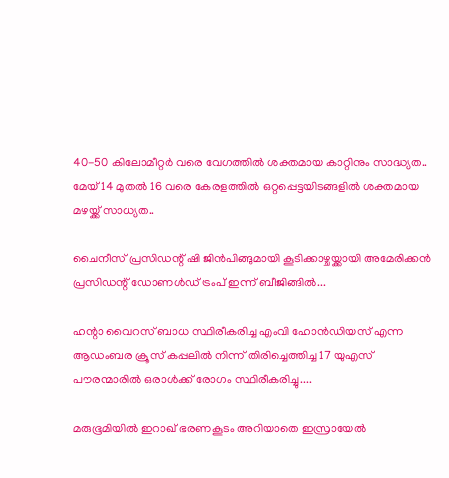40-50 കിലോമീറ്റർ വരെ വേഗത്തിൽ ശക്തമായ കാറ്റിനും സാദ്ധ്യത.. മേയ് 14 മുതൽ 16 വരെ കേരളത്തിൽ ഒറ്റപ്പെട്ടയിടങ്ങളിൽ ശക്തമായ മഴയ്ക്ക് സാധ്യത..

ചൈനീസ് പ്രസിഡന്റ് ഷി ജിൻപിങ്ങുമായി കൂടിക്കാഴ്ചയ്ക്കായി അമേരിക്കൻ പ്രസിഡന്റ് ഡോണൾഡ് ട്രംപ്‌ ഇന്ന് ബീജിങ്ങിൽ...

ഹന്റാ വൈറസ് ബാധ സ്ഥിരീകരിച്ച എംവി ഹോൻഡിയസ് എന്ന ആഡംബര ക്രൂസ് കപ്പലിൽ നിന്ന് തിരിച്ചെത്തിച്ച 17 യുഎസ് പൗരന്മാരിൽ ഒരാൾക്ക് രോഗം സ്ഥിരീകരിച്ചു....

മരുഭൂമിയില്‍ ഇറാഖ് ഭരണകൂടം അറിയാതെ ഇസ്രായേല്‍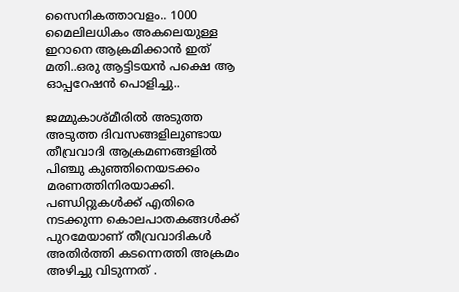സൈനികത്താവളം.. 1000 മൈലിലധികം അകലെയുള്ള ഇറാനെ ആക്രമിക്കാൻ ഇത് മതി..ഒരു ആട്ടിടയൻ പക്ഷെ ആ ഓപ്പറേഷൻ പൊളിച്ചു..

ജമ്മുകാശ്മീരില്‍ അടുത്ത അടുത്ത ദിവസങ്ങളിലുണ്ടായ തീവ്രവാദി ആക്രമണങ്ങളില്‍ പിഞ്ചു കുഞ്ഞിനെയടക്കം മരണത്തിനിരയാക്കി. പണ്ഡിറ്റുകള്‍ക്ക് എതിരെ നടക്കുന്ന കൊലപാതകങ്ങള്‍ക്ക് പുറമേയാണ് തീവ്രവാദികള്‍ അതിര്‍ത്തി കടന്നെത്തി അക്രമം അഴിച്ചു വിടുന്നത് .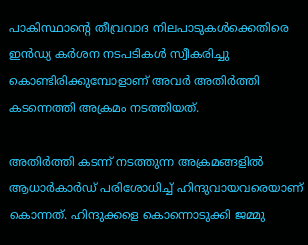പാകിസ്ഥാന്റെ തീവ്രവാദ നിലപാടുകള്‍ക്കെതിരെ ഇന്‍ഡ്യ കര്‍ശന നടപടികള്‍ സ്വീകരിച്ചു കൊണ്ടിരിക്കുമ്പോളാണ് അവര്‍ അതിര്‍ത്തി കടന്നെത്തി അക്രമം നടത്തിയത്.

അതിര്‍ത്തി കടന്ന് നടത്തുന്ന അക്രമങ്ങളില്‍ ആധാര്‍കാര്‍ഡ് പരിശോധിച്ച് ഹിന്ദുവായവരെയാണ് കൊന്നത്. ഹിന്ദുക്കളെ കൊന്നൊടുക്കി ജമ്മു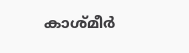കാശ്മീര്‍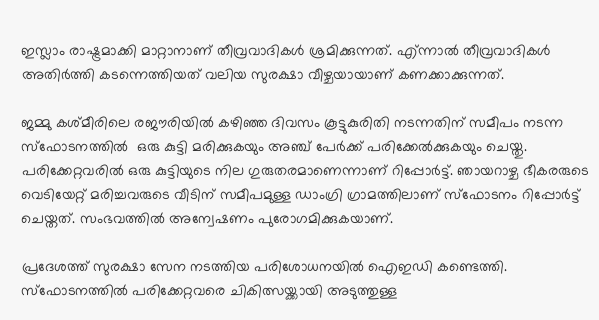ഇസ്ലാം രാഷ്ട്രമാക്കി മാറ്റാനാണ് തീവ്രവാദികള്‍ ശ്രമിക്കുന്നത്. എ്ന്നാല്‍ തീവ്രവാദികള്‍ അതിര്‍ത്തി കടന്നെത്തിയത് വലിയ സുരക്ഷാ വീഴ്ചയായാണ് കണക്കാക്കുന്നത്.

ജമ്മു കശ്മീരിലെ രജൗരിയില്‍ കഴിഞ്ഞ ദിവസം കൂട്ടുകുരിതി നടന്നതിന് സമീപം നടന്ന സ്‌ഫോടനത്തില്‍  ഒരു കുട്ടി മരിക്കുകയും അഞ്ച് പേര്‍ക്ക് പരിക്കേല്‍ക്കുകയും ചെയ്തു. പരിക്കേറ്റവരില്‍ ഒരു കുട്ടിയുടെ നില ഗുരുതരമാണെന്നാണ് റിപ്പോര്‍ട്ട്. ഞായറാഴ്ച ഭീകരരുടെ വെടിയേറ്റ് മരിച്ചവരുടെ വീടിന് സമീപമുള്ള ഡാംഗ്രി ഗ്രാമത്തിലാണ് സ്ഫോടനം റിപ്പോര്‍ട്ട് ചെയ്തത്. സംഭവത്തില്‍ അന്വേഷണം പുരോഗമിക്കുകയാണ്.

പ്രദേശത്ത് സുരക്ഷാ സേന നടത്തിയ പരിശോധനയില്‍ ഐഇഡി കണ്ടെത്തി. സ്ഫോടനത്തില്‍ പരിക്കേറ്റവരെ ചികിത്സയ്ക്കായി അടുത്തുള്ള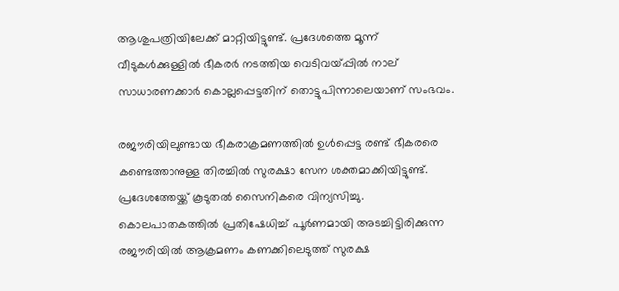ആശുപത്രിയിലേക്ക് മാറ്റിയിട്ടുണ്ട്. പ്രദേശത്തെ മൂന്ന് വീടുകള്‍ക്കുള്ളില്‍ ഭീകരര്‍ നടത്തിയ വെടിവയ്പ്പില്‍ നാല് സാധാരണക്കാര്‍ കൊല്ലപ്പെട്ടതിന് തൊട്ടുപിന്നാലെയാണ് സംഭവം.

രജൗരിയിലുണ്ടായ ഭീകരാക്രമണത്തില്‍ ഉള്‍പ്പെട്ട രണ്ട് ഭീകരരെ കണ്ടെത്താനുള്ള തിരച്ചില്‍ സുരക്ഷാ സേന ശക്തമാക്കിയിട്ടുണ്ട്. പ്രദേശത്തേയ്ക്ക് കൂടുതല്‍ സൈനികരെ വിന്യസിച്ചു. കൊലപാതകത്തില്‍ പ്രതിഷേധിച്ച് പൂര്‍ണമായി അടച്ചിട്ടിരിക്കുന്ന രജൗരിയില്‍ ആക്രമണം കണക്കിലെടുത്ത് സുരക്ഷ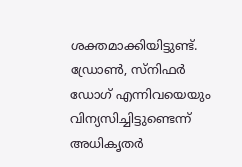ശക്തമാക്കിയിട്ടുണ്ട്. ഡ്രോണ്‍, സ്നിഫര്‍ ഡോഗ് എന്നിവയെയും വിന്യസിച്ചിട്ടുണ്ടെന്ന് അധികൃതര്‍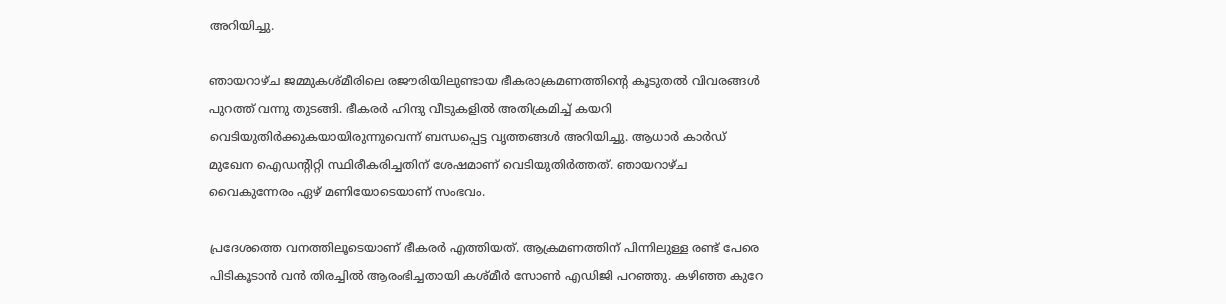അറിയിച്ചു.

ഞായറാഴ്ച ജമ്മുകശ്മീരിലെ രജൗരിയിലുണ്ടായ ഭീകരാക്രമണത്തിന്റെ കൂടുതല്‍ വിവരങ്ങള്‍ പുറത്ത് വന്നു തുടങ്ങി. ഭീകരര്‍ ഹിന്ദു വീടുകളില്‍ അതിക്രമിച്ച് കയറി വെടിയുതിര്‍ക്കുകയായിരുന്നുവെന്ന് ബന്ധപ്പെട്ട വൃത്തങ്ങള്‍ അറിയിച്ചു. ആധാര്‍ കാര്‍ഡ് മുഖേന ഐഡന്റിറ്റി സ്ഥിരീകരിച്ചതിന് ശേഷമാണ് വെടിയുതിര്‍ത്തത്. ഞായറാഴ്ച വൈകുന്നേരം ഏഴ് മണിയോടെയാണ് സംഭവം.

പ്രദേശത്തെ വനത്തിലൂടെയാണ് ഭീകരര്‍ എത്തിയത്. ആക്രമണത്തിന് പിന്നിലുള്ള രണ്ട് പേരെ പിടികൂടാന്‍ വന്‍ തിരച്ചില്‍ ആരംഭിച്ചതായി കശ്മീര്‍ സോണ്‍ എഡിജി പറഞ്ഞു. കഴിഞ്ഞ കുറേ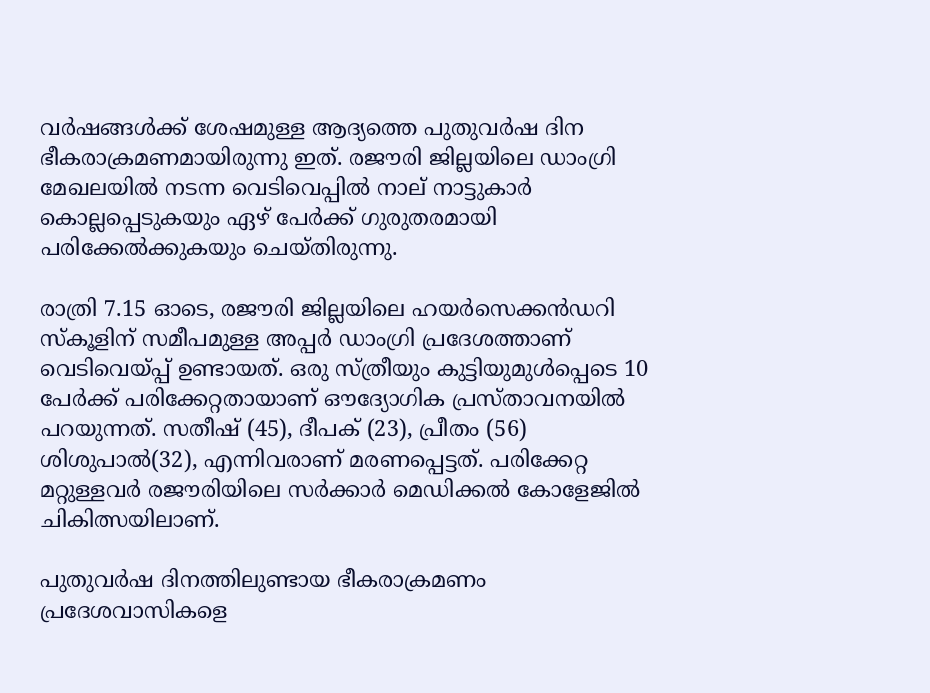വര്‍ഷങ്ങള്‍ക്ക് ശേഷമുള്ള ആദ്യത്തെ പുതുവര്‍ഷ ദിന ഭീകരാക്രമണമായിരുന്നു ഇത്. രജൗരി ജില്ലയിലെ ഡാംഗ്രി മേഖലയില്‍ നടന്ന വെടിവെപ്പില്‍ നാല് നാട്ടുകാര്‍ കൊല്ലപ്പെടുകയും ഏഴ് പേര്‍ക്ക് ഗുരുതരമായി പരിക്കേല്‍ക്കുകയും ചെയ്തിരുന്നു.

രാത്രി 7.15 ഓടെ, രജൗരി ജില്ലയിലെ ഹയര്‍സെക്കന്‍ഡറി സ്‌കൂളിന് സമീപമുള്ള അപ്പര്‍ ഡാംഗ്രി പ്രദേശത്താണ് വെടിവെയ്പ്പ് ഉണ്ടായത്. ഒരു സ്ത്രീയും കുട്ടിയുമുള്‍പ്പെടെ 10 പേര്‍ക്ക് പരിക്കേറ്റതായാണ് ഔദ്യോഗിക പ്രസ്താവനയില്‍ പറയുന്നത്. സതീഷ് (45), ദീപക് (23), പ്രീതം (56) ശിശുപാല്‍(32), എന്നിവരാണ് മരണപ്പെട്ടത്. പരിക്കേറ്റ മറ്റുള്ളവര്‍ രജൗരിയിലെ സര്‍ക്കാര്‍ മെഡിക്കല്‍ കോളേജില്‍ ചികിത്സയിലാണ്.

പുതുവര്‍ഷ ദിനത്തിലുണ്ടായ ഭീകരാക്രമണം പ്രദേശവാസികളെ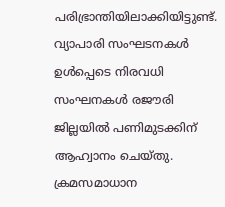പരിഭ്രാന്തിയിലാക്കിയിട്ടുണ്ട്. വ്യാപാരി സംഘടനകള്‍ ഉള്‍പ്പെടെ നിരവധി സംഘനകള്‍ രജൗരി ജില്ലയില്‍ പണിമുടക്കിന് ആഹ്വാനം ചെയ്തു. ക്രമസമാധാന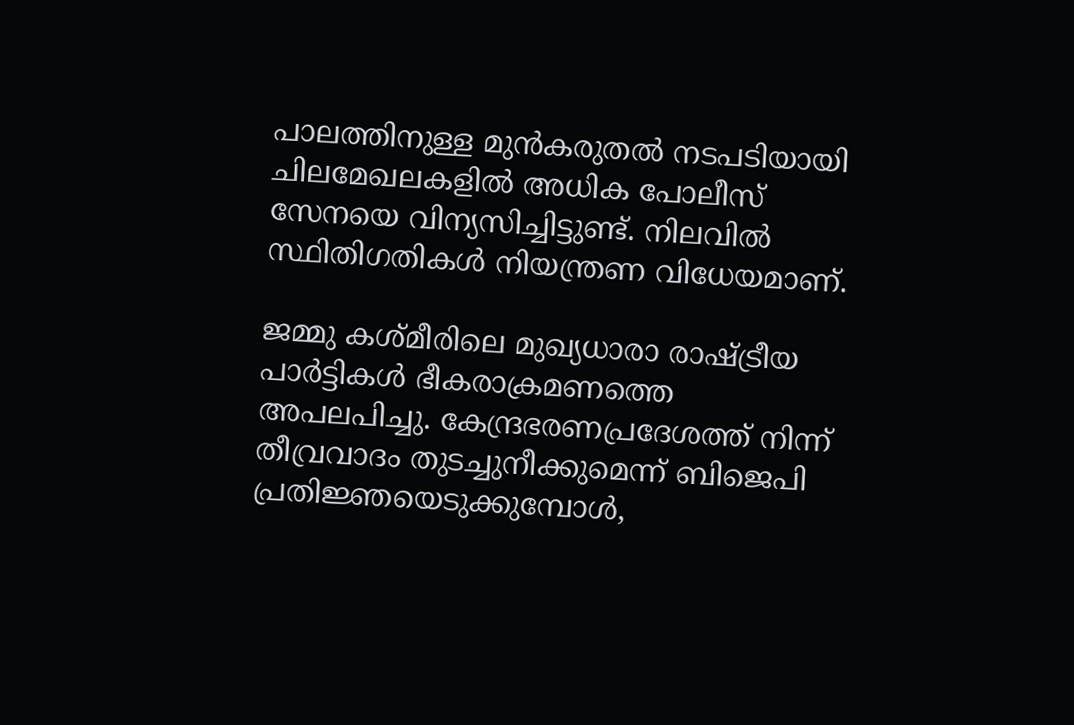പാലത്തിനുള്ള മുന്‍കരുതല്‍ നടപടിയായി ചിലമേഖലകളില്‍ അധിക പോലീസ് സേനയെ വിന്യസിച്ചിട്ടുണ്ട്. നിലവില്‍ സ്ഥിതിഗതികള്‍ നിയന്ത്രണ വിധേയമാണ്.

ജമ്മു കശ്മീരിലെ മുഖ്യധാരാ രാഷ്ട്രീയ പാര്‍ട്ടികള്‍ ഭീകരാക്രമണത്തെ അപലപിച്ചു. കേന്ദ്രഭരണപ്രദേശത്ത് നിന്ന് തീവ്രവാദം തുടച്ചുനീക്കുമെന്ന് ബിജെപി പ്രതിജ്ഞയെടുക്കുമ്പോള്‍,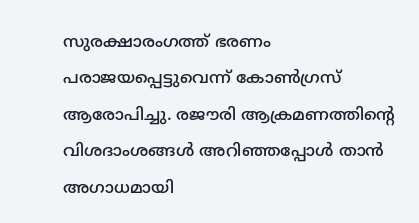സുരക്ഷാരംഗത്ത് ഭരണം പരാജയപ്പെട്ടുവെന്ന് കോണ്‍ഗ്രസ് ആരോപിച്ചു. രജൗരി ആക്രമണത്തിന്റെ വിശദാംശങ്ങള്‍ അറിഞ്ഞപ്പോള്‍ താന്‍ അഗാധമായി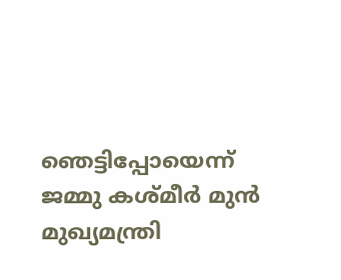ഞെട്ടിപ്പോയെന്ന് ജമ്മു കശ്മീര്‍ മുന്‍ മുഖ്യമന്ത്രി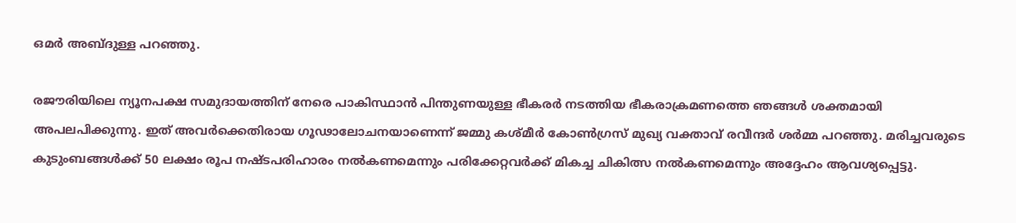ഒമര്‍ അബ്ദുള്ള പറഞ്ഞു.

രജൗരിയിലെ ന്യൂനപക്ഷ സമുദായത്തിന് നേരെ പാകിസ്ഥാന്‍ പിന്തുണയുള്ള ഭീകരര്‍ നടത്തിയ ഭീകരാക്രമണത്തെ ഞങ്ങള്‍ ശക്തമായി അപലപിക്കുന്നു. ഇത് അവര്‍ക്കെതിരായ ഗൂഢാലോചനയാണെന്ന് ജമ്മു കശ്മീര്‍ കോണ്‍ഗ്രസ് മുഖ്യ വക്താവ് രവീന്ദര്‍ ശര്‍മ്മ പറഞ്ഞു. മരിച്ചവരുടെ കുടുംബങ്ങള്‍ക്ക് 50 ലക്ഷം രൂപ നഷ്ടപരിഹാരം നല്‍കണമെന്നും പരിക്കേറ്റവര്‍ക്ക് മികച്ച ചികിത്സ നല്‍കണമെന്നും അദ്ദേഹം ആവശ്യപ്പെട്ടു.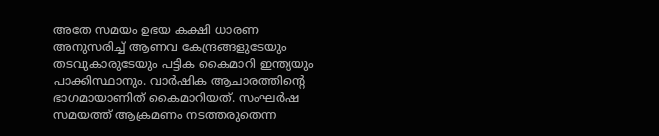അതേ സമയം ഉഭയ കക്ഷി ധാരണ അനുസരിച്ച് ആണവ കേന്ദ്രങ്ങളുടേയും തടവുകാരുടേയും പട്ടിക കൈമാറി ഇന്ത്യയും പാക്കിസ്ഥാനും. വാര്‍ഷിക ആചാരത്തിന്റെ ഭാഗമായാണിത് കൈമാറിയത്. സംഘര്‍ഷ സമയത്ത് ആക്രമണം നടത്തരുതെന്ന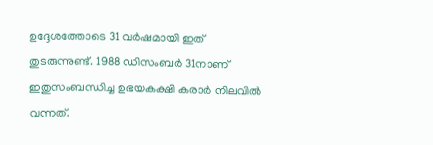ഉദ്ദേശത്തോടെ 31 വര്‍ഷമായി ഇത് തുടരുന്നുണ്ട്. 1988 ഡിസംബര്‍ 31നാണ് ഇതുസംബന്ധിച്ച ഉഭയകക്ഷി കരാര്‍ നിലവില്‍ വന്നത്.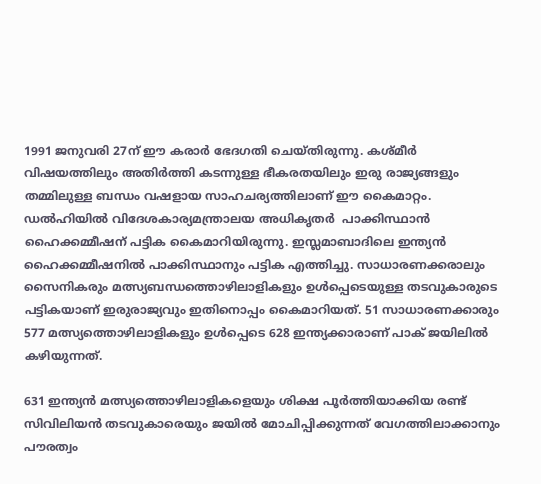1991 ജനുവരി 27ന് ഈ കരാര്‍ ഭേദഗതി ചെയ്തിരുന്നു. കശ്മീര്‍ വിഷയത്തിലും അതിര്‍ത്തി കടന്നുള്ള ഭീകരതയിലും ഇരു രാജ്യങ്ങളും തമ്മിലുള്ള ബന്ധം വഷളായ സാഹചര്യത്തിലാണ് ഈ കൈമാറ്റം. ഡല്‍ഹിയില്‍ വിദേശകാര്യമന്ത്രാലയ അധികൃതര്‍  പാക്കിസ്ഥാന്‍ ഹൈക്കമ്മീഷന് പട്ടിക കൈമാറിയിരുന്നു. ഇസ്ലമാബാദിലെ ഇന്ത്യന്‍ ഹൈക്കമ്മീഷനില്‍ പാക്കിസ്ഥാനും പട്ടിക എത്തിച്ചു. സാധാരണക്കരാലും സൈനികരും മത്സ്യബന്ധത്തൊഴിലാളികളും ഉള്‍പ്പെടെയുള്ള തടവുകാരുടെ പട്ടികയാണ് ഇരുരാജ്യവും ഇതിനൊപ്പം കൈമാറിയത്. 51 സാധാരണക്കാരും 577 മത്സ്യത്തൊഴിലാളികളും ഉള്‍പ്പെടെ 628 ഇന്ത്യക്കാരാണ് പാക് ജയിലില്‍ കഴിയുന്നത്.

631 ഇന്ത്യന്‍ മത്സ്യത്തൊഴിലാളികളെയും ശിക്ഷ പൂര്‍ത്തിയാക്കിയ രണ്ട് സിവിലിയന്‍ തടവുകാരെയും ജയില്‍ മോചിപ്പിക്കുന്നത് വേഗത്തിലാക്കാനും പൗരത്വം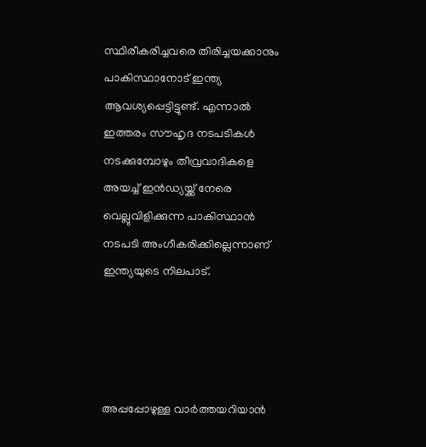സ്ഥിരീകരിച്ചവരെ തിരിച്ചയക്കാനും പാകിസ്ഥാനോട് ഇന്ത്യ ആവശ്യപ്പെട്ടിട്ടുണ്ട്. എന്നാല്‍ ഇത്തരം സൗഹൃദ നടപടികള്‍ നടക്കുമ്പോഴും തീവ്രവാദികളെ അയച്ച് ഇന്‍ഡ്യയ്ക്ക് നേരെ വെല്ലുവിളിക്കുന്ന പാകിസ്ഥാന്‍ നടപടി അംഗീകരിക്കില്ലെന്നാണ് ഇന്ത്യയുടെ നിലപാട്.




അപ്പപ്പോഴുള്ള വാര്‍ത്തയറിയാന്‍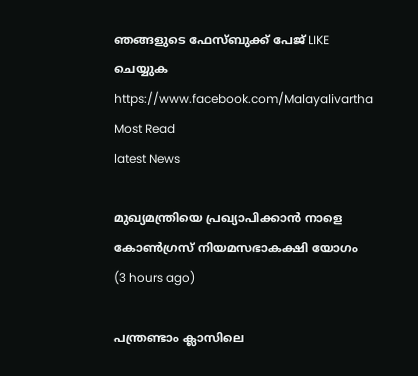ഞങ്ങളുടെ ഫേസ്‌ബുക്ക്‌ പേജ് LIKE ചെയ്യുക
https://www.facebook.com/Malayalivartha
Most Read
latest News

മുഖ്യമന്ത്രിയെ പ്രഖ്യാപിക്കാന്‍ നാളെ കോണ്‍ഗ്രസ് നിയമസഭാകക്ഷി യോഗം  (3 hours ago)

പന്ത്രണ്ടാം ക്ലാസിലെ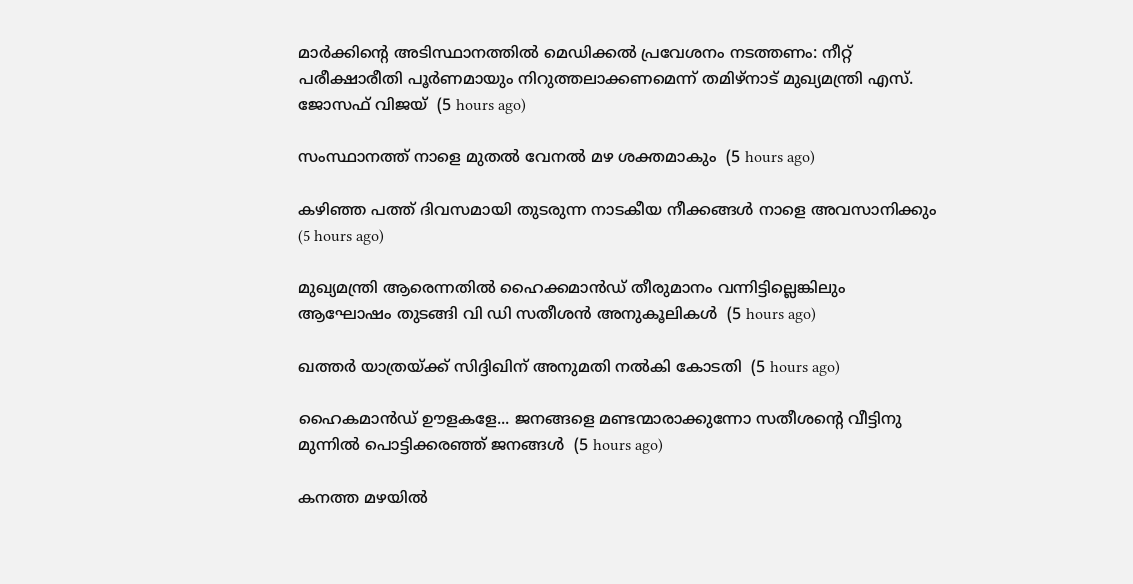മാര്‍ക്കിന്റെ അടിസ്ഥാനത്തില്‍ മെഡിക്കല്‍ പ്രവേശനം നടത്തണം: നീറ്റ് പരീക്ഷാരീതി പൂര്‍ണമായും നിറുത്തലാക്കണമെന്ന് തമിഴ്‌നാട് മുഖ്യമന്ത്രി എസ്. ജോസഫ് വിജയ്  (5 hours ago)

സംസ്ഥാനത്ത് നാളെ മുതൽ വേനൽ മഴ ശക്തമാകും  (5 hours ago)

കഴിഞ്ഞ പത്ത് ദിവസമായി തുടരുന്ന നാടകീയ നീക്കങ്ങള്‍ നാളെ അവസാനിക്കും  (5 hours ago)

മുഖ്യമന്ത്രി ആരെന്നതിൽ ഹൈക്കമാൻഡ് തീരുമാനം വന്നിട്ടില്ലെങ്കിലും ആഘോഷം തുടങ്ങി വി ഡി സതീശൻ അനുകൂലികൾ  (5 hours ago)

ഖത്തര്‍ യാത്രയ്ക്ക് സിദ്ദിഖിന് അനുമതി നല്‍കി കോടതി  (5 hours ago)

ഹൈകമാൻഡ്‌ ഊളകളേ... ജനങ്ങളെ മണ്ടന്മാരാക്കുന്നോ സതീശന്റെ വീട്ടിനു മുന്നിൽ പൊട്ടിക്കരഞ്ഞ് ജനങ്ങൾ  (5 hours ago)

കനത്ത മഴയില്‍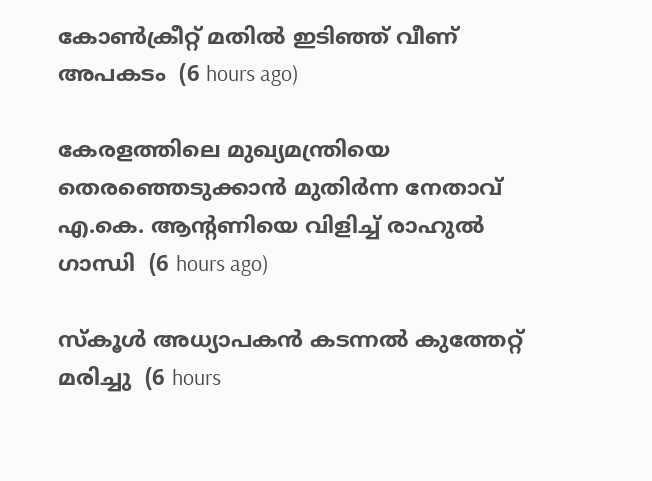കോണ്‍ക്രീറ്റ് മതില്‍ ഇടിഞ്ഞ് വീണ് അപകടം  (6 hours ago)

കേരളത്തിലെ മുഖ്യമന്ത്രിയെ തെരഞ്ഞെടുക്കാൻ മുതിർന്ന നേതാവ് എ.കെ. ആന്റണിയെ വിളിച്ച് രാഹുൽ ഗാന്ധി  (6 hours ago)

സ്‌കൂള്‍ അധ്യാപകന്‍ കടന്നല്‍ കുത്തേറ്റ് മരിച്ചു  (6 hours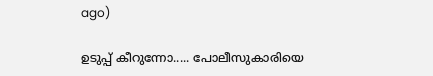ago)

ഉടുപ്പ് കീറുന്നോ..... പോലീസുകാരിയെ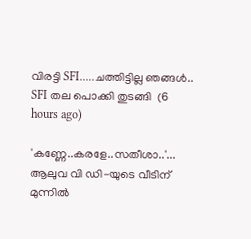വിരട്ടി SFI.....ചത്തിട്ടില്ല ഞങ്ങൾ.. SFI തല പൊക്കി തുടങ്ങി  (6 hours ago)

'കണ്ണേ..കരളേ..സതീശാ..'... ആലുവ വി ഡി-യുടെ വീടിന് മുന്നിൽ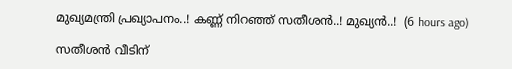മുഖ്യമന്ത്രി പ്രഖ്യാപനം..! കണ്ണ് നിറഞ്ഞ് സതീശൻ..! മുഖ്യൻ..!  (6 hours ago)

സതീശൻ വീടിന്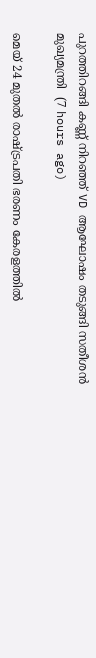പുറത്തിറങ്ങി കണ്ണ് നിറഞ്ഞ് VD ആഘോഷം തടുങ്ങി സതീശൻ മുഖ്യമന്ത്രി  (7 hours ago)

മെയ് 24 മുതൽ രാഷ്‌ട്രപതി ഭരണം കേരളത്തിൽ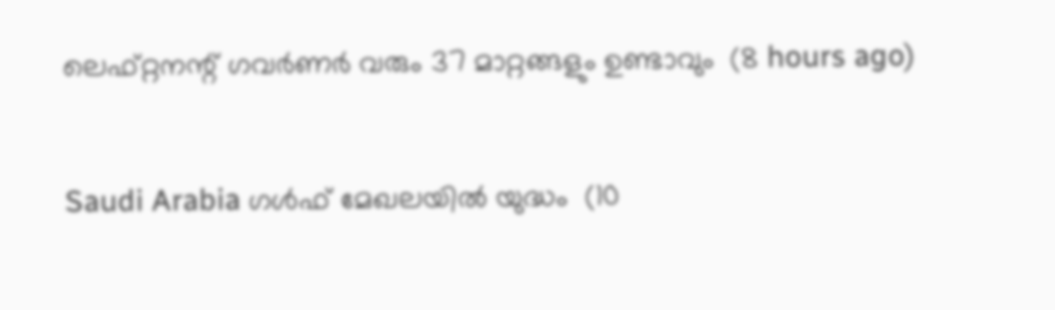ലെഫ്റ്റനന്റ് ഗവർണർ വരും 37 മാറ്റങ്ങളും ഉണ്ടാവും  (8 hours ago)

Saudi Arabia ഗൾഫ് മേഖലയിൽ യുദ്ധം  (10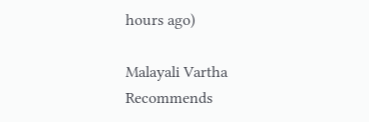hours ago)

Malayali Vartha Recommends